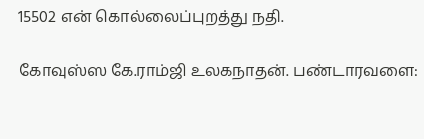15502 என் கொல்லைப்புறத்து நதி.

கோவுஸ்ஸ கே.ராம்ஜி உலகநாதன். பண்டாரவளை: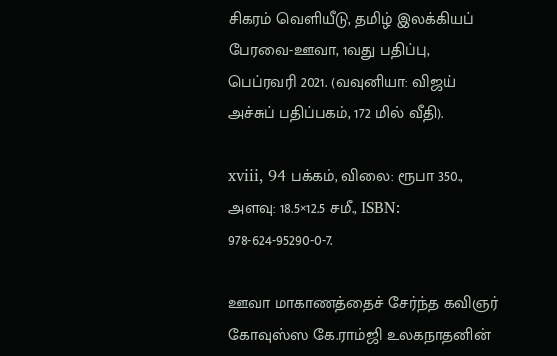சிகரம் வெளியீடு, தமிழ் இலக்கியப் பேரவை-ஊவா, 1வது பதிப்பு, பெப்ரவரி 2021. (வவுனியா: விஜய் அச்சுப் பதிப்பகம், 172 மில் வீதி).

xviii, 94 பக்கம், விலை: ரூபா 350., அளவு: 18.5×12.5 சமீ., ISBN: 978-624-95290-0-7.

ஊவா மாகாணத்தைச் சேர்ந்த கவிஞர் கோவுஸ்ஸ கே.ராம்ஜி உலகநாதனின்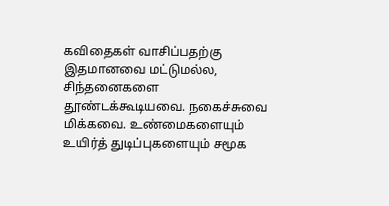கவிதைகள் வாசிப்பதற்கு இதமானவை மட்டுமல்ல, சிந்தனைகளை தூண்டக்கூடியவை. நகைச்சுவை மிக்கவை. உண்மைகளையும் உயிர்த் துடிப்புகளையும் சமூக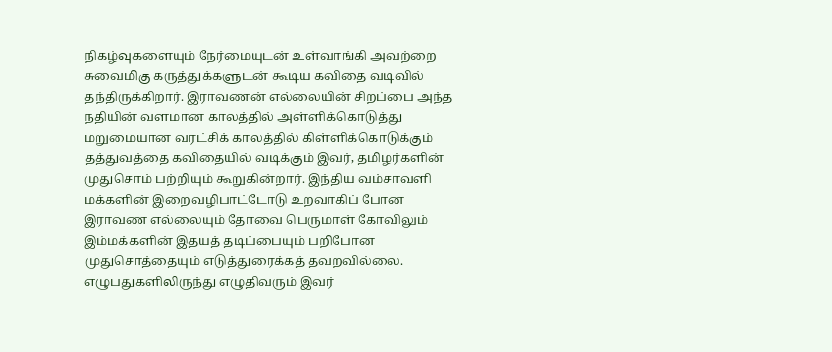நிகழ்வுகளையும் நேர்மையுடன் உள்வாங்கி அவற்றை சுவைமிகு கருத்துக்களுடன் கூடிய கவிதை வடிவில் தந்திருக்கிறார். இராவணன் எல்லையின் சிறப்பை அந்த நதியின் வளமான காலத்தில் அள்ளிக்கொடுத்து மறுமையான வரட்சிக் காலத்தில் கிள்ளிக்கொடுக்கும்  தத்துவத்தை கவிதையில் வடிக்கும் இவர், தமிழர்களின் முதுசொம் பற்றியும் கூறுகின்றார். இந்திய வம்சாவளி மக்களின் இறைவழிபாட்டோடு உறவாகிப் போன இராவண எல்லையும் தோவை பெருமாள் கோவிலும் இம்மக்களின் இதயத் தடிப்பையும் பறிபோன முதுசொத்தையும் எடுத்துரைக்கத் தவறவில்லை. எழுபதுகளிலிருந்து எழுதிவரும் இவர்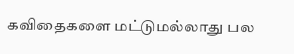கவிதைகளை மட்டுமல்லாது பல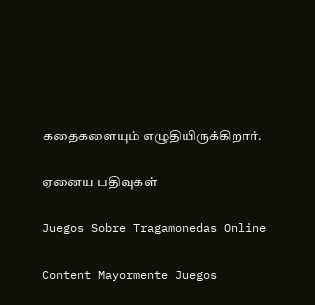கதைகளையும் எழுதியிருக்கிறார்.

ஏனைய பதிவுகள்

Juegos Sobre Tragamonedas Online

Content Mayormente Juegos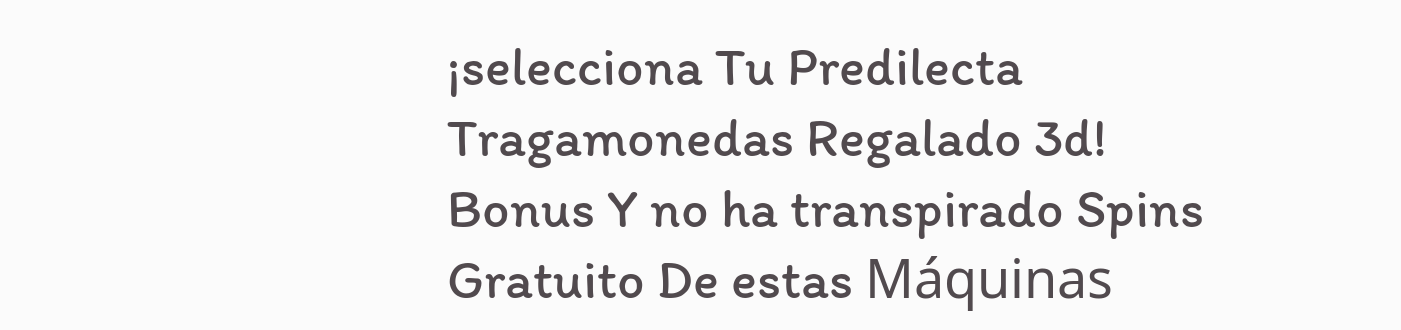¡selecciona Tu Predilecta Tragamonedas Regalado 3d! Bonus Y no ha transpirado Spins Gratuito De estas Máquinas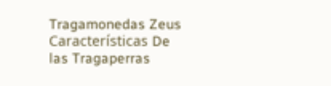Tragamonedas Zeus Características De las Tragaperras